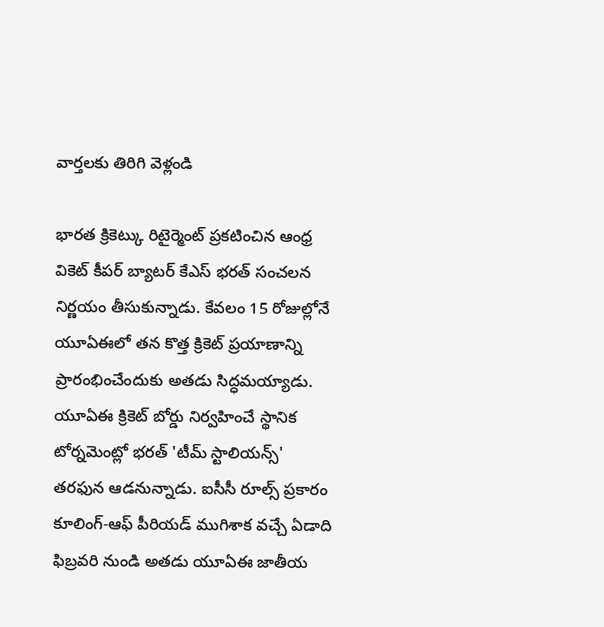వార్తలకు తిరిగి వెళ్లండి

భారత క్రికెట్కు రిటైర్మెంట్ ప్రకటించిన ఆంధ్ర వికెట్ కీపర్ బ్యాటర్ కేఎస్ భరత్ సంచలన నిర్ణయం తీసుకున్నాడు. కేవలం 15 రోజుల్లోనే యూఏఈలో తన కొత్త క్రికెట్ ప్రయాణాన్ని ప్రారంభించేందుకు అతడు సిద్ధమయ్యాడు.
యూఏఈ క్రికెట్ బోర్డు నిర్వహించే స్థానిక టోర్నమెంట్లో భరత్ 'టీమ్ స్టాలియన్స్' తరఫున ఆడనున్నాడు. ఐసీసీ రూల్స్ ప్రకారం కూలింగ్-ఆఫ్ పీరియడ్ ముగిశాక వచ్చే ఏడాది ఫిబ్రవరి నుండి అతడు యూఏఈ జాతీయ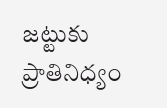జట్టుకు ప్రాతినిధ్యం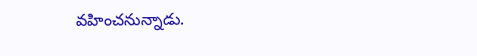వహించనున్నాడు.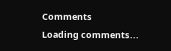Comments
Loading comments...